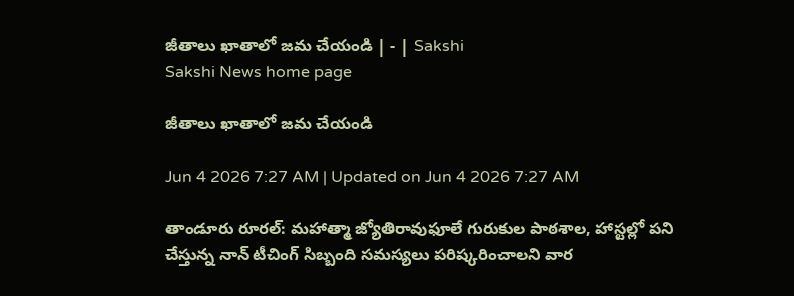జీతాలు ఖాతాలో జమ చేయండి | - | Sakshi
Sakshi News home page

జీతాలు ఖాతాలో జమ చేయండి

Jun 4 2026 7:27 AM | Updated on Jun 4 2026 7:27 AM

తాండూరు రూరల్‌: మహాత్మా జ్యోతిరావుఫూలే గురుకుల పాఠశాల, హాస్టల్లో పని చేస్తున్న నాన్‌ టీచింగ్‌ సిబ్బంది సమస్యలు పరిష్కరించాలని వార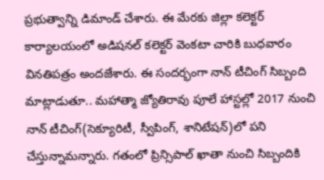ప్రభుత్వాన్ని డిమాండ్‌ చేశారు. ఈ మేరకు జిల్లా కలెక్టర్‌ కార్యాలయంలో అడిషనల్‌ కలెక్టర్‌ వెంకటా చారికి బుధవారం వినతిపత్రం అందజేశారు. ఈ సందర్భంగా నాన్‌ టీచింగ్‌ సిబ్బంది మాట్లాడుతూ.. మహాత్మా జ్యోతిరావు పూలే హాస్టల్లో 2017 నుంచి నాన్‌ టీచింగ్‌(సెక్యూరిటీ, స్వీపింగ్‌, శానిటేషన్‌)లో పని చేస్తున్నామన్నారు. గతంలో ప్రిన్సిపాల్‌ ఖాతా నుంచి సిబ్బందికి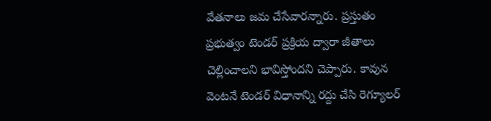వేతనాలు జమ చేసేవారన్నారు. ప్రస్తుతం ప్రభుత్వం టెండర్‌ ప్రక్రియ ద్వారా జీతాలు చెల్లించాలని భావిస్తోందని చెప్పారు. కావున వెంటనే టెండర్‌ విధానాన్ని రద్దు చేసి రెగ్యూలర్‌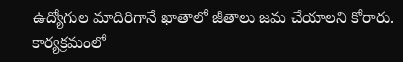ఉద్యోగుల మాదిరిగానే ఖాతాలో జీతాలు జమ చేయాలని కోరారు. కార్యక్రమంలో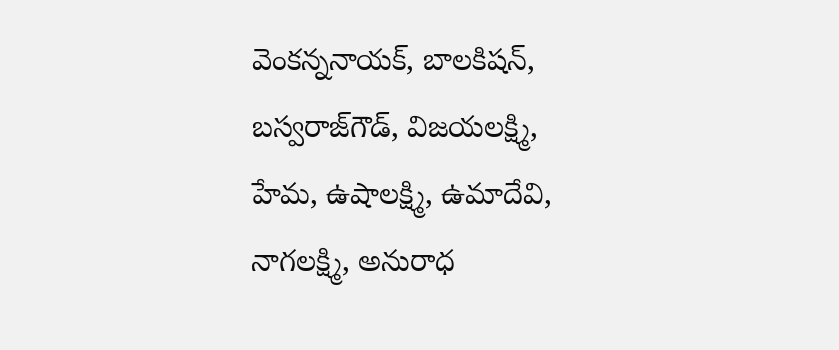వెంకన్ననాయక్‌, బాలకిషన్‌, బస్వరాజ్‌గౌడ్‌, విజయలక్ష్మి, హేమ, ఉషాలక్ష్మి, ఉమాదేవి, నాగలక్ష్మి, అనురాధ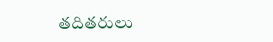తదితరులు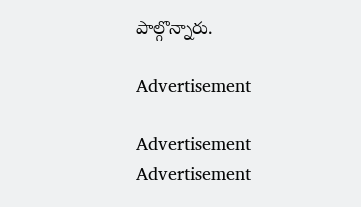పాల్గొన్నారు.

Advertisement

Advertisement
Advertisement